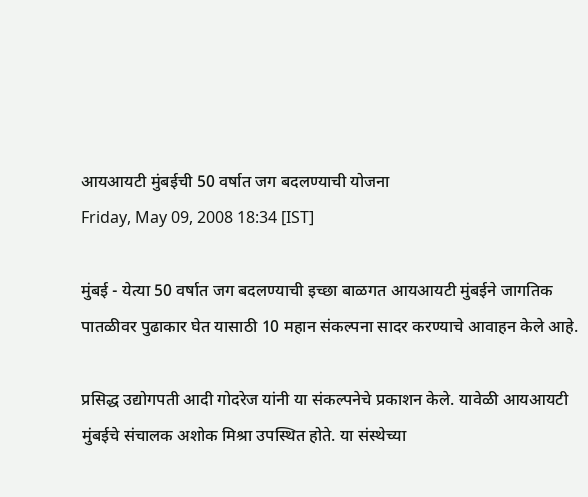आयआयटी मुंबईची 50 वर्षात जग बदलण्याची योजना
Friday, May 09, 2008 18:34 [IST]

मुंबई - येत्या 50 वर्षात जग बदलण्याची इच्छा बाळगत आयआयटी मुंबईने जागतिक पातळीवर पुढाकार घेत यासाठी 10 महान संकल्पना सादर करण्याचे आवाहन केले आहे.

प्रसिद्ध उद्योगपती आदी गोदरेज यांनी या संकल्पनेचे प्रकाशन केले. यावेळी आयआयटी मुंबईचे संचालक अशोक मिश्रा उपस्थित होते. या संस्थेच्या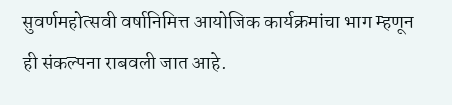सुवर्णमहोत्सवी वर्षानिमित्त आयोजिक कार्यक्रमांचा भाग म्हणून ही संकल्पना राबवली जात आहे.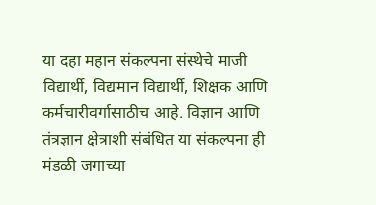या दहा महान संकल्पना संस्थेचे माजी विद्यार्थी, विद्यमान विद्यार्थी, शिक्षक आणि कर्मचारीवर्गासाठीच आहे. विज्ञान आणि तंत्रज्ञान क्षेत्राशी संबंधित या संकल्पना ही मंडळी जगाच्या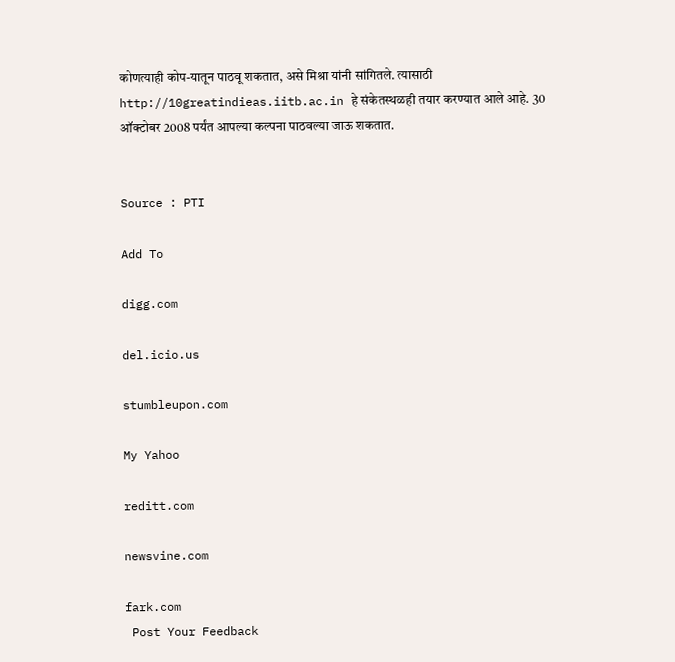कोणत्याही कोप-यातून पाठवू शकतात, असे मिश्रा यांनी सांगितले. त्यासाठी http://10greatindieas.iitb.ac.in हे संकेतस्थळही तयार करण्यात आले आहे. 30 ऑक्टोबर 2008 पर्यंत आपल्या कल्पना पाठवल्या जाऊ शकतात.


Source : PTI

Add To

digg.com

del.icio.us

stumbleupon.com

My Yahoo

reditt.com

newsvine.com

fark.com
 Post Your Feedback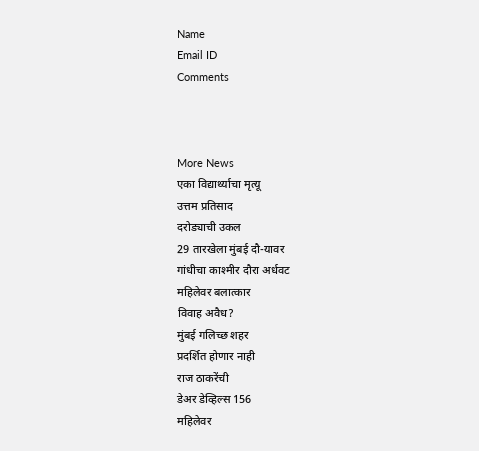Name
Email ID
Comments



More News
एका विद्यार्थ्याचा मृत्यू
उत्तम प्रतिसाद
दरोड्याची उकल
29 तारखेला मुंबई दौ-यावर
गांधीचा काश्मीर दौरा अर्धवट
महिलेवर बलात्कार
विवाह अवैध?
मुंबई गलिच्छ शहर
प्रदर्शित होणार नाही
राज ठाकरेंची
डेअर डेव्हिल्स 156
महिलेवर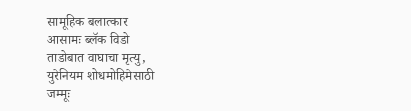सामूहिक बलात्कार
आसामः ब्लॅक विडो
ताडोबात वाघाचा मृत्यु,
युरेनियम शोधमोहिमेसाठी
जम्मूः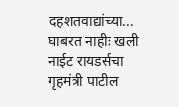दहशतवाद्यांच्या...
घाबरत नाहीः खली
नाईट रायडर्सचा
गृहमंत्री पाटील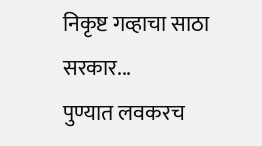निकृष्ट गव्हाचा साठा सरकार...
पुण्यात लवकरच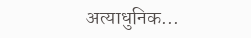अत्याधुनिक...